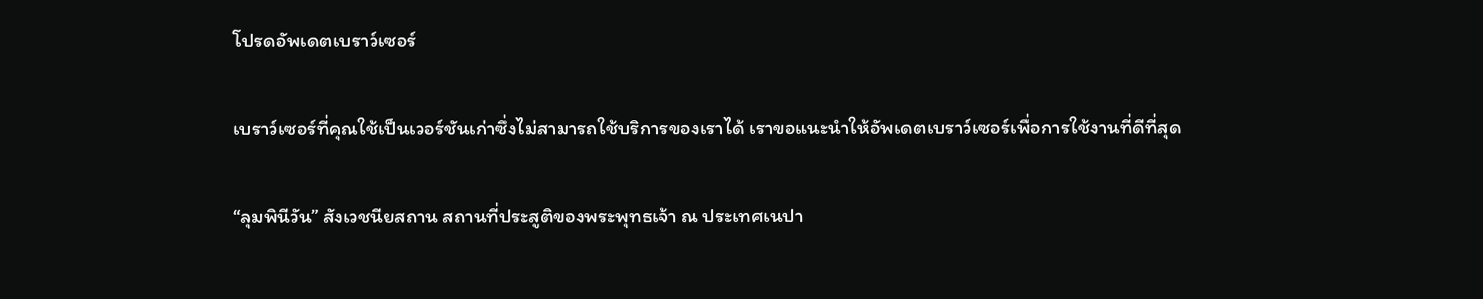โปรดอัพเดตเบราว์เซอร์

เบราว์เซอร์ที่คุณใช้เป็นเวอร์ชันเก่าซึ่งไม่สามารถใช้บริการของเราได้ เราขอแนะนำให้อัพเดตเบราว์เซอร์เพื่อการใช้งานที่ดีที่สุด

“ลุมพินีวัน” สังเวชนียสถาน สถานที่ประสูติของพระพุทธเจ้า ณ ประเทศเนปา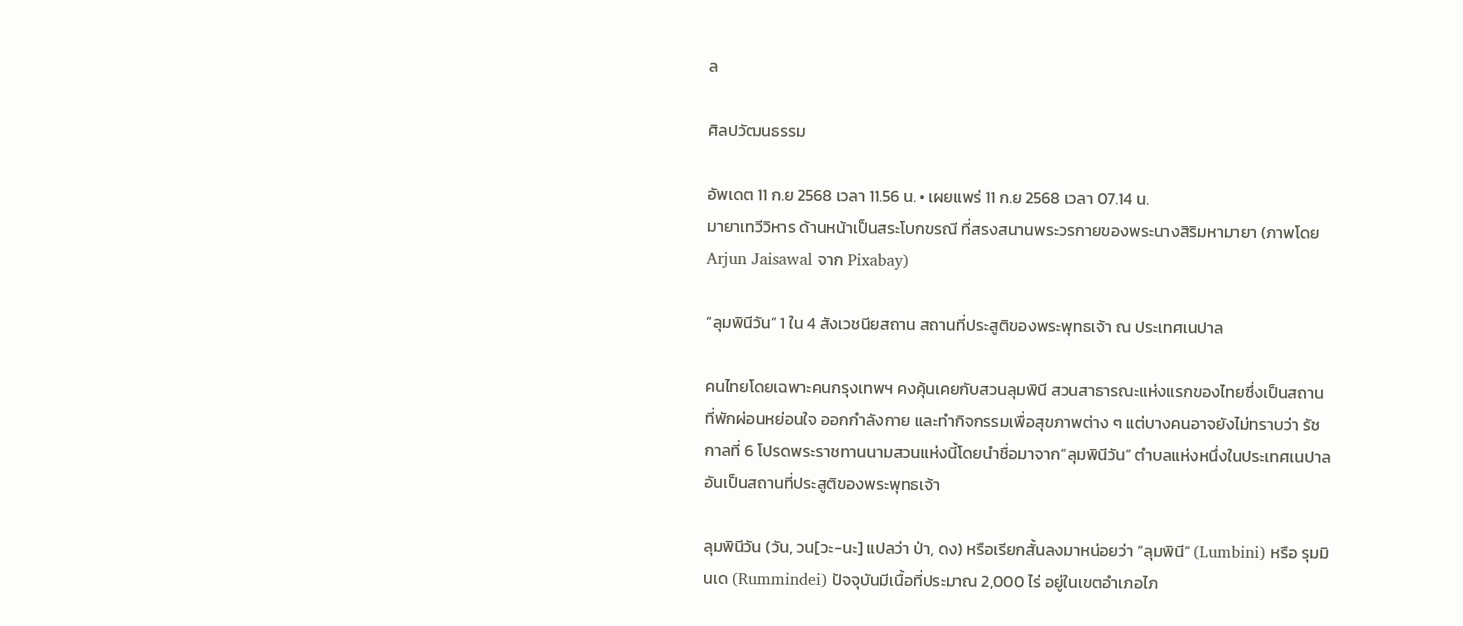ล

ศิลปวัฒนธรรม

อัพเดต 11 ก.ย 2568 เวลา 11.56 น. • เผยแพร่ 11 ก.ย 2568 เวลา 07.14 น.
มายาเทวีวิหาร ด้านหน้าเป็นสระโบกขรณี ที่สรงสนานพระวรกายของพระนางสิริมหามายา (ภาพโดย Arjun Jaisawal จาก Pixabay)

“ลุมพินีวัน” 1 ใน 4 สังเวชนียสถาน สถานที่ประสูติของพระพุทธเจ้า ณ ประเทศเนปาล

คนไทยโดยเฉพาะคนกรุงเทพฯ คงคุ้นเคยกับสวนลุมพินี สวนสาธารณะแห่งแรกของไทยซึ่งเป็นสถานที่พักผ่อนหย่อนใจ ออกกำลังกาย และทำกิจกรรมเพื่อสุขภาพต่าง ๆ แต่บางคนอาจยังไม่ทราบว่า รัชกาลที่ 6 โปรดพระราชทานนามสวนแห่งนี้โดยนำชื่อมาจาก“ลุมพินีวัน” ตำบลแห่งหนึ่งในประเทศเนปาล อันเป็นสถานที่ประสูติของพระพุทธเจ้า

ลุมพินีวัน (วัน, วน[วะ-นะ] แปลว่า ป่า, ดง) หรือเรียกสั้นลงมาหน่อยว่า “ลุมพินี” (Lumbini) หรือ รุมมินเด (Rummindei) ปัจจุบันมีเนื้อที่ประมาณ 2,000 ไร่ อยู่ในเขตอำเภอไภ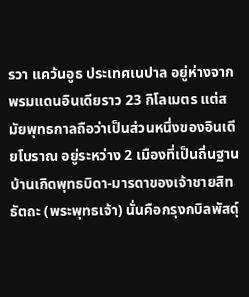รวา แคว้นอูธ ประเทศเนปาล อยู่ห่างจากพรมแดนอินเดียราว 23 กิโลเมตร แต่สมัยพุทธกาลถือว่าเป็นส่วนหนึ่งของอินเดียโบราณ อยู่ระหว่าง 2 เมืองที่เป็นถิ่นฐานบ้านเกิดพุทธบิดา-มารดาของเจ้าชายสิทธัตถะ (พระพุทธเจ้า) นั่นคือกรุงกบิลพัสดุ์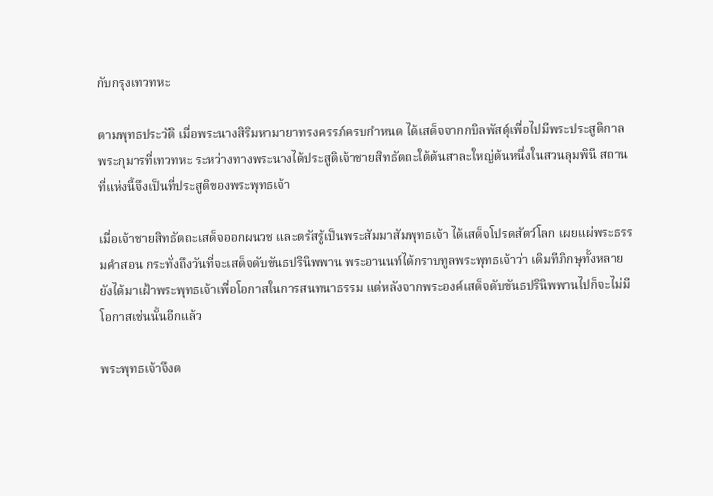กับกรุงเทวทหะ

ตามพุทธประวัติ เมื่อพระนางสิริมหามายาทรงครรภ์ครบกำหนด ได้เสด็จจากกบิลพัสดุ์เพื่อไปมีพระประสูติกาลพระกุมารที่เทวทหะ ระหว่างทางพระนางได้ประสูติเจ้าชายสิทธัตถะใต้ต้นสาละใหญ่ต้นหนึ่งในสวนลุมพินี สถานที่แห่งนี้จึงเป็นที่ประสูติของพระพุทธเจ้า

เมื่อเจ้าชายสิทธัตถะเสด็จออกผนวช และตรัสรู้เป็นพระสัมมาสัมพุทธเจ้า ได้เสด็จโปรดสัตว์โลก เผยแผ่พระธรรมคำสอน กระทั่งถึงวันที่จะเสด็จดับขันธปรินิพพาน พระอานนท์ได้กราบทูลพระพุทธเจ้าว่า เดิมทีภิกษุทั้งหลายยังได้มาเฝ้าพระพุทธเจ้าเพื่อโอกาสในการสนทนาธรรม แต่หลังจากพระองค์เสด็จดับขันธปรินิพพานไปก็จะไม่มีโอกาสเช่นนั้นอีกแล้ว

พระพุทธเจ้าจึงต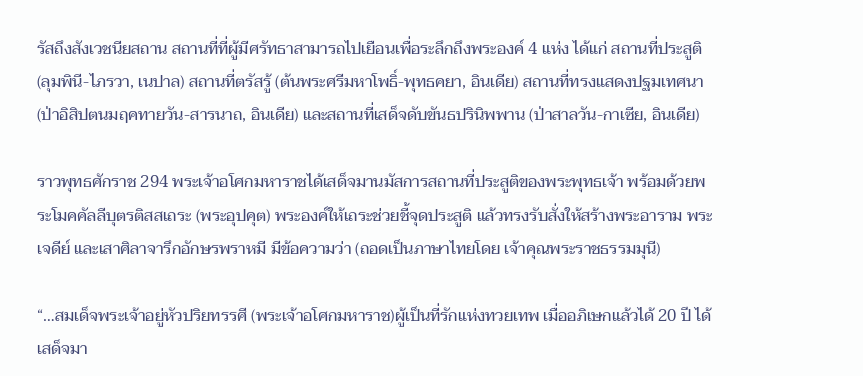รัสถึงสังเวชนียสถาน สถานที่ที่ผู้มีศรัทธาสามารถไปเยือนเพื่อระลึกถึงพระองค์ 4 แห่ง ได้แก่ สถานที่ประสูติ (ลุมพินี-ไภรวา, เนปาล) สถานที่ตรัสรู้ (ต้นพระศรีมหาโพธิ์-พุทธคยา, อินเดีย) สถานที่ทรงแสดงปฐมเทศนา (ป่าอิสิปตนมฤคทายวัน-สารนาถ, อินเดีย) และสถานที่เสด็จดับขันธปรินิพพาน (ป่าสาลวัน-กาเซีย, อินเดีย)

ราวพุทธศักราช 294 พระเจ้าอโศกมหาราชได้เสด็จมานมัสการสถานที่ประสูติของพระพุทธเจ้า พร้อมด้วยพระโมคคัลลีบุตรติสสเถระ (พระอุปคุต) พระองค์ให้เถระช่วยชี้จุดประสูติ แล้วทรงรับสั่งให้สร้างพระอาราม พระเจดีย์ และเสาศิลาจารึกอักษรพราหมี มีข้อความว่า (ถอดเป็นภาษาไทยโดย เจ้าคุณพระราชธรรมมุนี)

“…สมเด็จพระเจ้าอยู่หัวปริยทรรศี (พระเจ้าอโศกมหาราช)ผู้เป็นที่รักแห่งทวยเทพ เมื่ออภิเษกแล้วได้ 20 ปี ได้เสด็จมา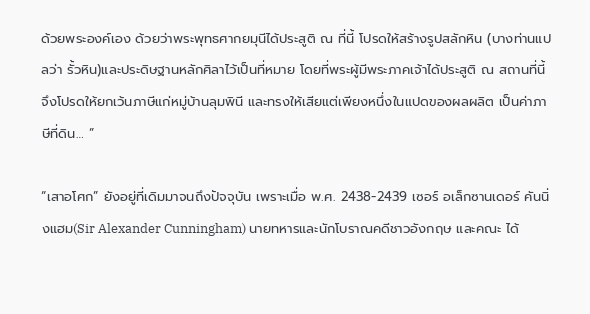ด้วยพระองค์เอง ด้วยว่าพระพุทธศากยมุนีได้ประสูติ ณ ที่นี้ โปรดให้สร้างรูปสลักหิน (บางท่านแปลว่า รั้วหิน)และประดิษฐานหลักศิลาไว้เป็นที่หมาย โดยที่พระผู้มีพระภาคเจ้าได้ประสูติ ณ สถานที่นี้ จึงโปรดให้ยกเว้นภาษีแก่หมู่บ้านลุมพินี และทรงให้เสียแต่เพียงหนึ่งในแปดของผลผลิต เป็นค่าภาษีที่ดิน… ”

“เสาอโศก” ยังอยู่ที่เดิมมาจนถึงปัจจุบัน เพราะเมื่อ พ.ศ. 2438-2439 เซอร์ อเล็กซานเดอร์ คันนิ่งแฮม(Sir Alexander Cunningham) นายทหารและนักโบราณคดีชาวอังกฤษ และคณะ ได้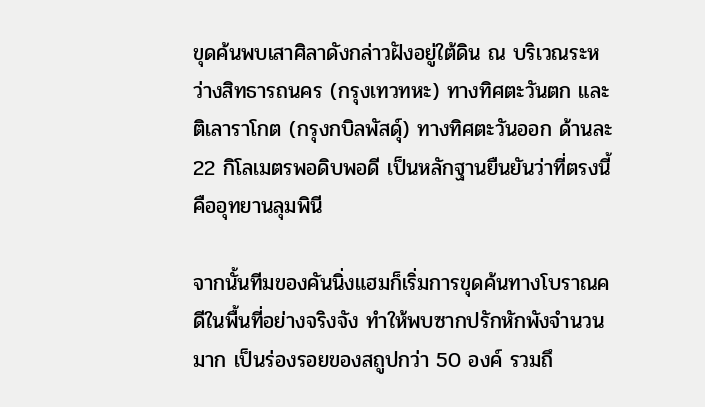ขุดค้นพบเสาศิลาดังกล่าวฝังอยู่ใต้ดิน ณ บริเวณระหว่างสิทธารถนคร (กรุงเทวทหะ) ทางทิศตะวันตก และติเลาราโกต (กรุงกบิลพัสดุ์) ทางทิศตะวันออก ด้านละ 22 กิโลเมตรพอดิบพอดี เป็นหลักฐานยืนยันว่าที่ตรงนี้คืออุทยานลุมพินี

จากนั้นทีมของคันนิ่งแฮมก็เริ่มการขุดค้นทางโบราณคดีในพื้นที่อย่างจริงจัง ทำให้พบซากปรักหักพังจำนวนมาก เป็นร่องรอยของสถูปกว่า 50 องค์ รวมถึ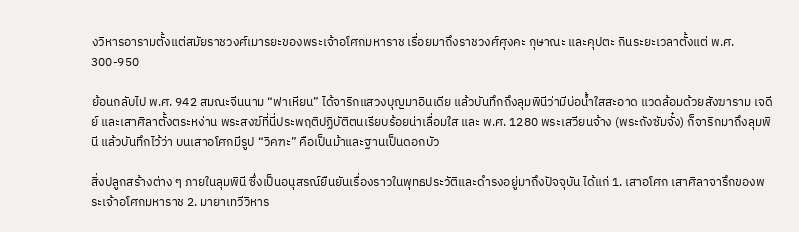งวิหารอารามตั้งแต่สมัยราชวงศ์เมารยะของพระเจ้าอโศกมหาราช เรื่อยมาถึงราชวงศ์ศุงคะ กุษาณะ และคุปตะ กินระยะเวลาตั้งแต่ พ.ศ. 300-950

ย้อนกลับไป พ.ศ. 942 สมณะจีนนาม “ฟาเหียน” ได้จาริกแสวงบุญมาอินเดีย แล้วบันทึกถึงลุมพินีว่ามีบ่อน้ำใสสะอาด แวดล้อมด้วยสังฆาราม เจดีย์ และเสาศิลาตั้งตระหง่าน พระสงฆ์ที่นี่ประพฤติปฏิบัติตนเรียบร้อยน่าเลื่อมใส และ พ.ศ. 1280 พระเสวียนจ้าง (พระถังซัมจั๋ง) ก็จาริกมาถึงลุมพินี แล้วบันทึกไว้ว่า บนเสาอโศกมีรูป “วิคฑะ” คือเป็นม้าและฐานเป็นดอกบัว

สิ่งปลูกสร้างต่าง ๆ ภายในลุมพินี ซึ่งเป็นอนุสรณ์ยืนยันเรื่องราวในพุทธประวัติและดำรงอยู่มาถึงปัจจุบัน ได้แก่ 1. เสาอโศก เสาศิลาจารึกของพระเจ้าอโศกมหาราช 2. มายาเทวีวิหาร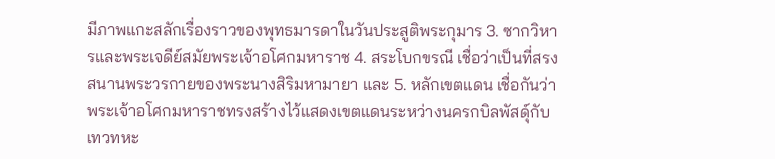มีภาพแกะสลักเรื่องราวของพุทธมารดาในวันประสูติพระกุมาร 3. ซากวิหารและพระเจดีย์สมัยพระเจ้าอโศกมหาราช 4. สระโบกขรณี เชื่อว่าเป็นที่สรงสนานพระวรกายของพระนางสิริมหามายา และ 5. หลักเขตแดน เชื่อกันว่าพระเจ้าอโศกมหาราชทรงสร้างไว้แสดงเขตแดนระหว่างนครกบิลพัสดุ์กับเทวทหะ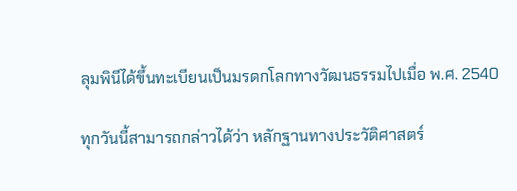ลุมพินีได้ขึ้นทะเบียนเป็นมรดกโลกทางวัฒนธรรมไปเมื่อ พ.ศ. 2540

ทุกวันนี้สามารถกล่าวได้ว่า หลักฐานทางประวัติศาสตร์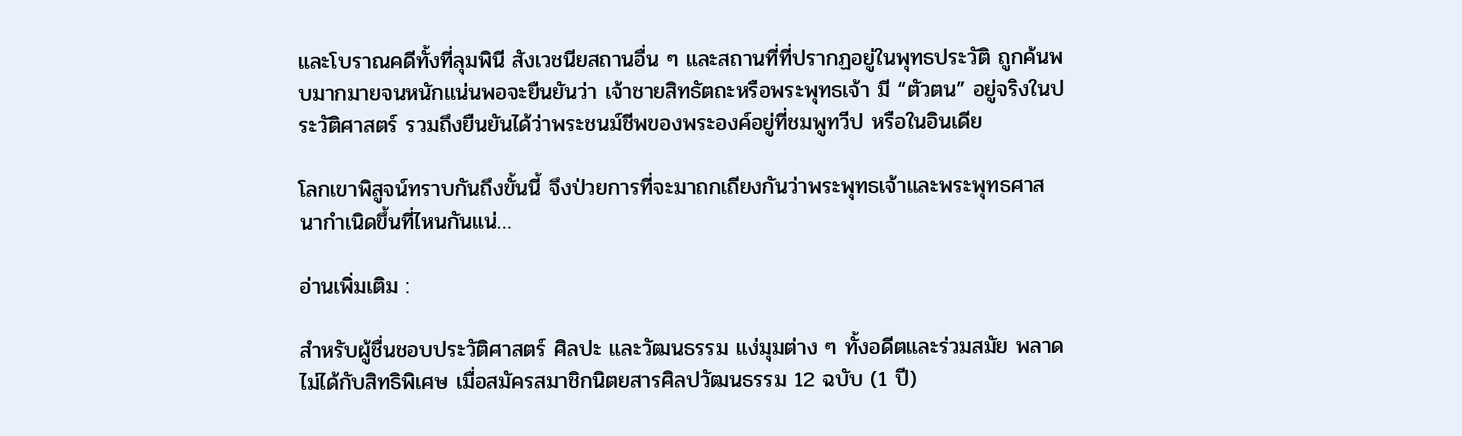และโบราณคดีทั้งที่ลุมพินี สังเวชนียสถานอื่น ๆ และสถานที่ที่ปรากฏอยู่ในพุทธประวัติ ถูกค้นพบมากมายจนหนักแน่นพอจะยืนยันว่า เจ้าชายสิทธัตถะหรือพระพุทธเจ้า มี “ตัวตน” อยู่จริงในประวัติศาสตร์ รวมถึงยืนยันได้ว่าพระชนม์ชีพของพระองค์อยู่ที่ชมพูทวีป หรือในอินเดีย

โลกเขาพิสูจน์ทราบกันถึงขั้นนี้ จึงป่วยการที่จะมาถกเถียงกันว่าพระพุทธเจ้าและพระพุทธศาสนากำเนิดขึ้นที่ไหนกันแน่…

อ่านเพิ่มเติม :

สำหรับผู้ชื่นชอบประวัติศาสตร์ ศิลปะ และวัฒนธรรม แง่มุมต่าง ๆ ทั้งอดีตและร่วมสมัย พลาดไม่ได้กับสิทธิพิเศษ เมื่อสมัครสมาชิกนิตยสารศิลปวัฒนธรรม 12 ฉบับ (1 ปี)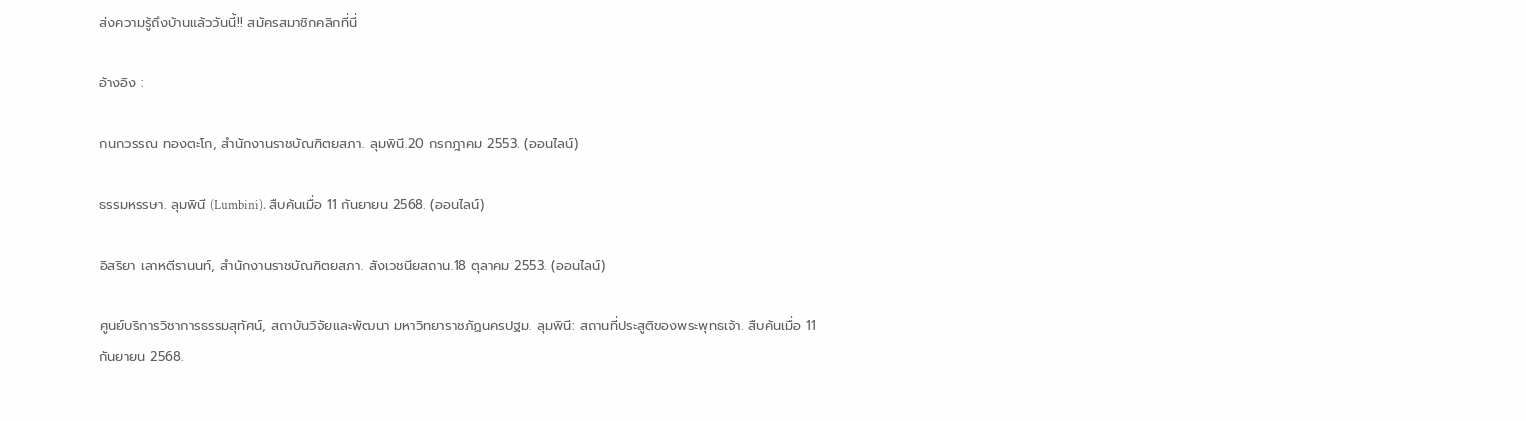ส่งความรู้ถึงบ้านแล้ววันนี้!! สมัครสมาชิกคลิกที่นี่

อ้างอิง :

กนกวรรณ ทองตะโก, สำนักงานราชบัณฑิตยสภา. ลุมพินี.20 กรกฎาคม 2553. (ออนไลน์)

ธรรมหรรษา. ลุมพินี (Lumbini). สืบค้นเมื่อ 11 กันยายน 2568. (ออนไลน์)

อิสริยา เลาหตีรานนท์, สำนักงานราชบัณฑิตยสภา. สังเวชนียสถาน.18 ตุลาคม 2553. (ออนไลน์)

ศูนย์บริการวิชาการธรรมสุทัศน์, สถาบันวิจัยและพัฒนา มหาวิทยาราชภัฏนครปฐม. ลุมพินี: สถานที่ประสูติของพระพุทธเจ้า. สืบค้นเมื่อ 11 กันยายน 2568.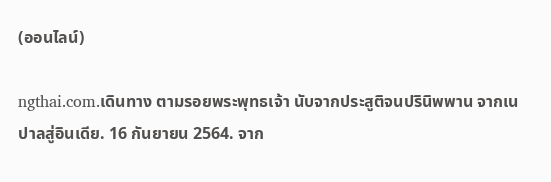(ออนไลน์)

ngthai.com.เดินทาง ตามรอยพระพุทธเจ้า นับจากประสูติจนปรินิพพาน จากเนปาลสู่อินเดีย. 16 กันยายน 2564. จาก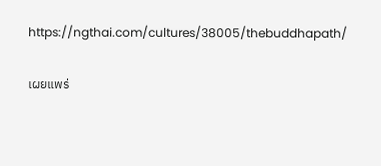https://ngthai.com/cultures/38005/thebuddhapath/

เผยแพร่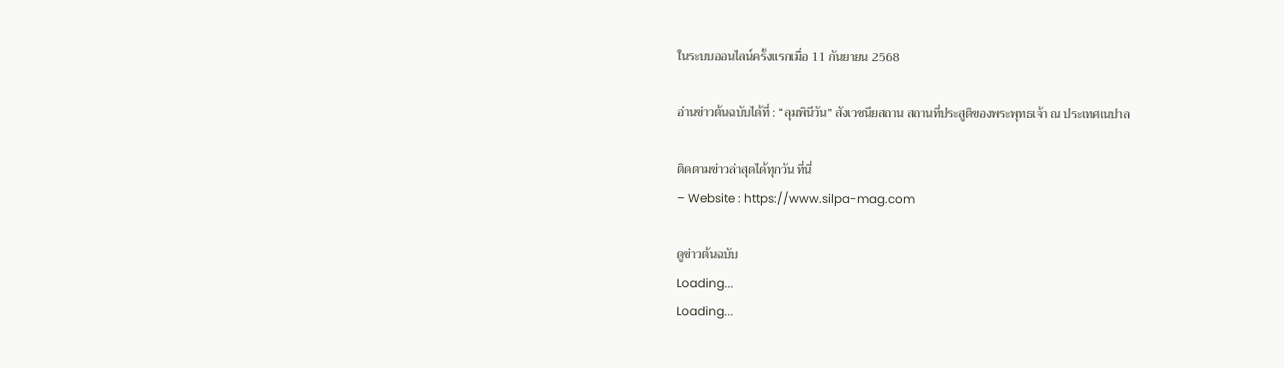ในระบบออนไลน์ครั้งแรกเมื่อ 11 กันยายน 2568

อ่านข่าวต้นฉบับได้ที่ : “ลุมพินีวัน” สังเวชนียสถาน สถานที่ประสูติของพระพุทธเจ้า ณ ประเทศเนปาล

ติดตามข่าวล่าสุดได้ทุกวัน ที่นี่
– Website : https://www.silpa-mag.com

ดูข่าวต้นฉบับ
Loading...
Loading...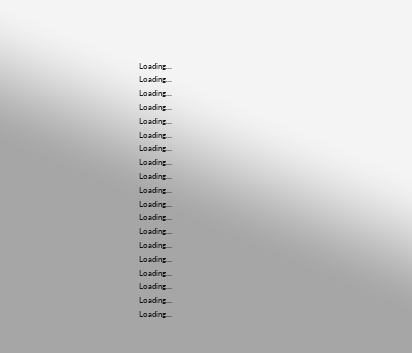Loading...
Loading...
Loading...
Loading...
Loading...
Loading...
Loading...
Loading...
Loading...
Loading...
Loading...
Loading...
Loading...
Loading...
Loading...
Loading...
Loading...
Loading...
Loading...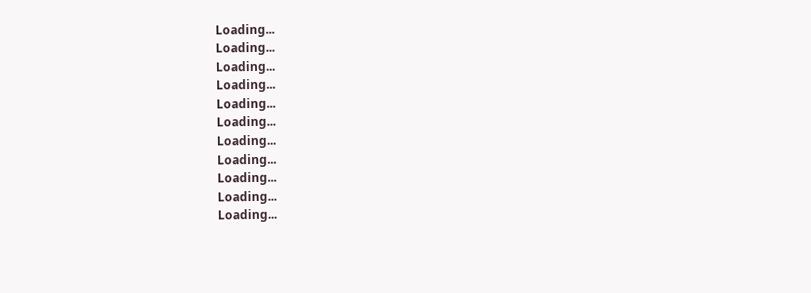Loading...
Loading...
Loading...
Loading...
Loading...
Loading...
Loading...
Loading...
Loading...
Loading...
Loading...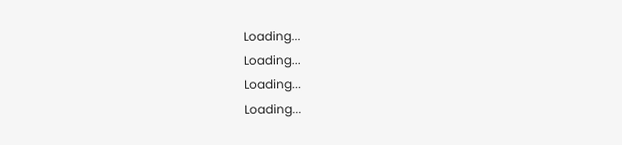Loading...
Loading...
Loading...
Loading...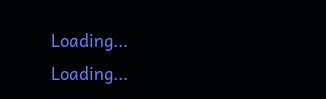Loading...
Loading...